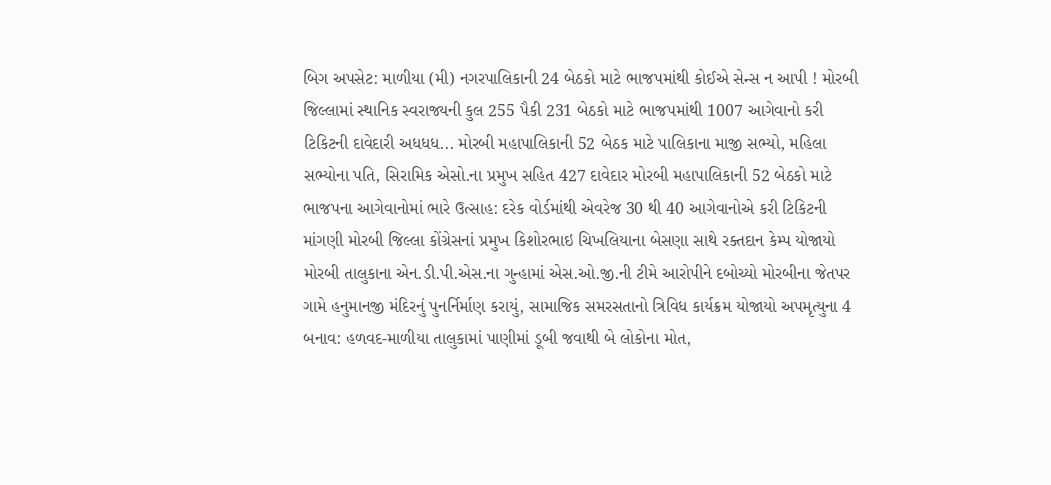બિગ અપસેટ: માળીયા (મી) નગરપાલિકાની 24 બેઠકો માટે ભાજપમાંથી કોઈએ સેન્સ ન આપી ! મોરબી જિલ્લામાં સ્થાનિક સ્વરાજ્યની કુલ 255 પૈકી 231 બેઠકો માટે ભાજપમાંથી 1007 આગેવાનો કરી ટિકિટની દાવેદારી અધધધ... મોરબી મહાપાલિકાની 52 બેઠક માટે પાલિકાના માજી સભ્યો, મહિલા સભ્યોના પતિ, સિરામિક એસો.ના પ્રમુખ સહિત 427 દાવેદાર મોરબી મહાપાલિકાની 52 બેઠકો માટે ભાજપના આગેવાનોમાં ભારે ઉત્સાહ: દરેક વોર્ડમાંથી એવરેજ 30 થી 40 આગેવાનોએ કરી ટિકિટની માંગણી મોરબી જિલ્લા કોંગ્રેસનાં પ્રમુખ કિશોરભાઇ ચિખલિયાના બેસણા સાથે રક્તદાન કેમ્પ યોજાયો મોરબી તાલુકાના એન.ડી.પી.એસ.ના ગુન્હામાં એસ.ઓ.જી.ની ટીમે આરોપીને દબોચ્યો મોરબીના જેતપર ગામે હનુમાનજી મંદિરનું પુનર્નિર્માણ કરાયું, સામાજિક સમરસતાનો ત્રિવિધ કાર્યક્રમ યોજાયો અપમૃત્યુના 4 બનાવ: હળવદ-માળીયા તાલુકામાં પાણીમાં ડૂબી જવાથી બે લોકોના મોત,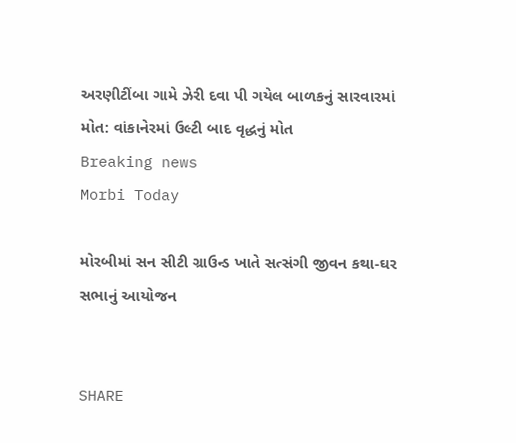અરણીટીંબા ગામે ઝેરી દવા પી ગયેલ બાળકનું સારવારમાં મોત: વાંકાનેરમાં ઉલ્ટી બાદ વૃદ્ધનું મોત
Breaking news
Morbi Today

મોરબીમાં સન સીટી ગ્રાઉન્ડ ખાતે સત્સંગી જીવન કથા-ઘર સભાનું આયોજન


SHARE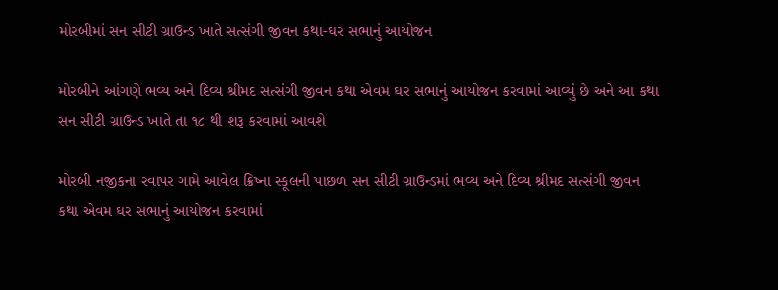મોરબીમાં સન સીટી ગ્રાઉન્ડ ખાતે સત્સંગી જીવન કથા-ઘર સભાનું આયોજન

મોરબીને આંગણે ભવ્ય અને દિવ્ય શ્રીમદ સત્સંગી જીવન કથા એવમ ઘર સભાનું આયોજન કરવામાં આવ્યું છે અને આ કથા સન સીટી ગ્રાઉન્ડ ખાતે તા ૧૮ થી શરૂ કરવામાં આવશે

મોરબી નજીકના રવાપર ગામે આવેલ ક્રિષ્ના સ્કૂલની પાછળ સન સીટી ગ્રાઉન્ડમાં ભવ્ય અને દિવ્ય શ્રીમદ સત્સંગી જીવન કથા એવમ ઘર સભાનું આયોજન કરવામાં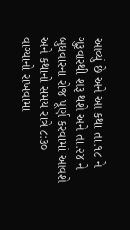આવ્યું છે અને આ કથા તા.૧૮ ને ગુરૂવારથી શરૂ થશે અને તા.૨૪ ને બુધવારના રોજ પૂર્ણ કરવામાં આવશે અને કથાનો સમય રાત્રે ૮:૩૦ વાગ્યાનો રાખવામા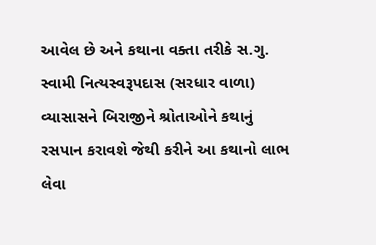આવેલ છે અને કથાના વક્તા તરીકે સ.ગુ. સ્વામી નિત્યસ્વરૂપદાસ (સરધાર વાળા) વ્યાસાસને બિરાજીને શ્રોતાઓને કથાનું રસપાન કરાવશે જેથી કરીને આ કથાનો લાભ લેવા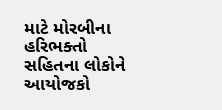માટે મોરબીના હરિભક્તો સહિતના લોકોને આયોજકો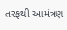તરફથી આમંત્રણ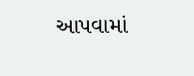આપવામાં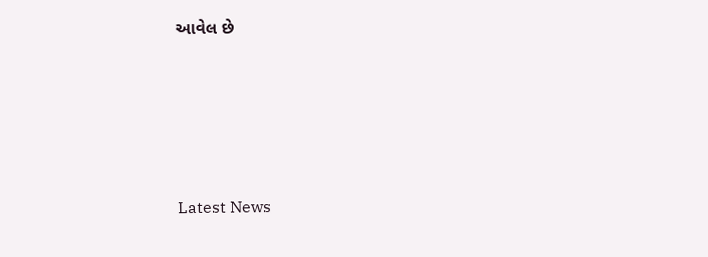આવેલ છે






Latest News